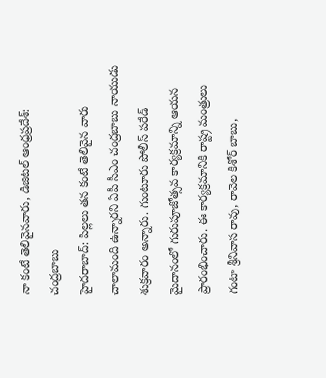నా కంటే తెలివైనవారు, డిజిటల్ ఆంధ్రప్రదేశ్: చంద్రబాబు
హైదరాబాద్: పిల్లలు తన కంటే తెలివైన వారు చాలామంది ఉన్నారని ఏపీ సీఎం చంద్రబాబు నాయుడు శుక్రవారం అన్నారు. గుంటూరు పోలీస్ పరేడ్ మైదానంలో గురుపూజోత్సవ కార్యక్రమాన్ని ఆయన ప్రారంభించారు. ఈ కార్యక్రమానికి రాష్ట్ర మంత్రులు గంటా శ్రీనివాస రావు, రావెల కిశోర్ బాబు,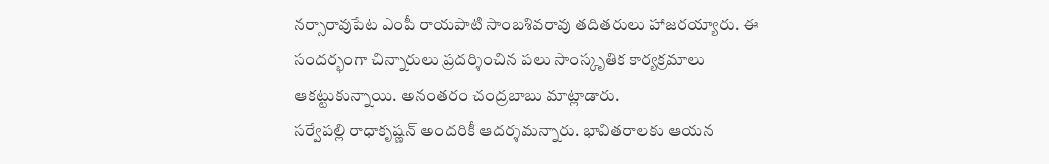నర్సారావుపేట ఎంపీ రాయపాటి సాంబశివరావు తదితరులు హాజరయ్యారు. ఈ సందర్భంగా చిన్నారులు ప్రదర్శించిన పలు సాంస్కృతిక కార్యక్రమాలు ఆకట్టుకున్నాయి. అనంతరం చంద్రబాబు మాట్లాడారు.
సర్వేపల్లి రాధాకృష్ణన్ అందరికీ ఆదర్శమన్నారు. భావితరాలకు ఆయన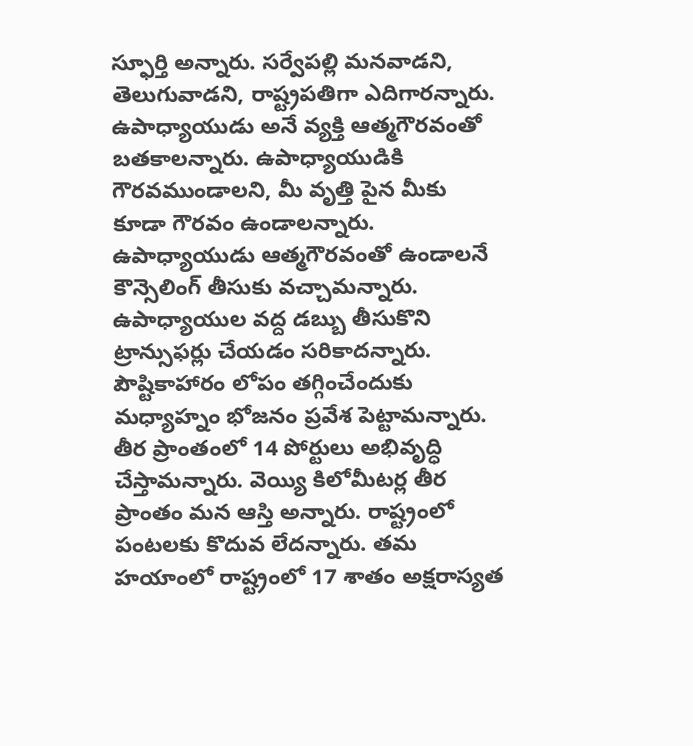స్ఫూర్తి అన్నారు. సర్వేపల్లి మనవాడని, తెలుగువాడని, రాష్ట్రపతిగా ఎదిగారన్నారు. ఉపాధ్యాయుడు అనే వ్యక్తి ఆత్మగౌరవంతో బతకాలన్నారు. ఉపాధ్యాయుడికి గౌరవముండాలని, మీ వృత్తి పైన మీకు కూడా గౌరవం ఉండాలన్నారు. ఉపాధ్యాయుడు ఆత్మగౌరవంతో ఉండాలనే కౌన్సెలింగ్ తీసుకు వచ్చామన్నారు. ఉపాధ్యాయుల వద్ద డబ్బు తీసుకొని ట్రాన్సుఫర్లు చేయడం సరికాదన్నారు.
పౌష్టికాహారం లోపం తగ్గించేందుకు మధ్యాహ్నం భోజనం ప్రవేశ పెట్టామన్నారు. తీర ప్రాంతంలో 14 పోర్టులు అభివృద్ధి చేస్తామన్నారు. వెయ్యి కిలోమీటర్ల తీర ప్రాంతం మన ఆస్తి అన్నారు. రాష్ట్రంలో పంటలకు కొదువ లేదన్నారు. తమ హయాంలో రాష్ట్రంలో 17 శాతం అక్షరాస్యత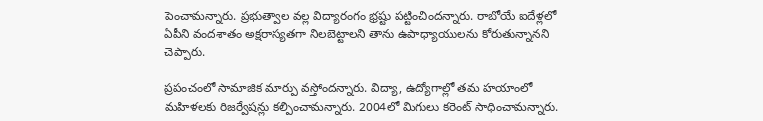పెంచామన్నారు. ప్రభుత్వాల వల్ల విద్యారంగం భ్రష్టు పట్టించిందన్నారు. రాబోయే ఐదేళ్లలో ఏపీని వందశాతం అక్షరాస్యతగా నిలబెట్టాలని తాను ఉపాధ్యాయులను కోరుతున్నానని చెప్పారు.

ప్రపంచంలో సామాజిక మార్పు వస్తోందన్నారు. విద్యా, ఉద్యోగాల్లో తమ హయాంలో మహిళలకు రిజర్వేషన్లు కల్పించామన్నారు. 2004లో మిగులు కరెంట్ సాధించామన్నారు.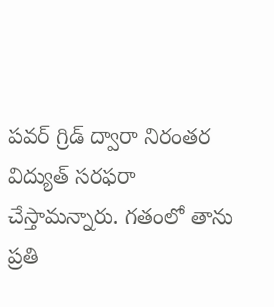పవర్ గ్రిడ్ ద్వారా నిరంతర విద్యుత్ సరఫరా చేస్తామన్నారు. గతంలో తాను ప్రతి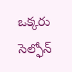ఒక్కరు సెల్ఫోన్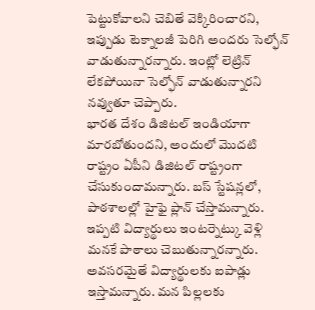పెట్టుకోవాలని చెబితే వెక్కిరించారని, ఇప్పుడు టెక్నాలజీ పెరిగి అందరు సెల్ఫోన్ వాడుతున్నారన్నారు. ఇంట్లో లెట్రిన్ లేకపోయినా సెల్ఫోన్ వాడుతున్నారని నవ్వుతూ చెప్పారు.
భారత దేశం డిజిటల్ ఇండియాగా మారబోతుందని, అందులో మొదటి రాష్ట్రం ఏపీని డిజిటల్ రాష్ట్రంగా చేసుకుందామన్నారు. బస్ స్టేషన్లలో, పాఠశాలల్లో హైఫై ప్లాన్ చేస్తామన్నారు. ఇప్పటి విద్యార్థులు ఇంటర్నెట్కు వెళ్లి మనకే పాఠాలు చెబుతున్నారన్నారు. అవసరమైతే విద్యార్థులకు ఐపాడ్లు ఇస్తామన్నారు. మన పిల్లలకు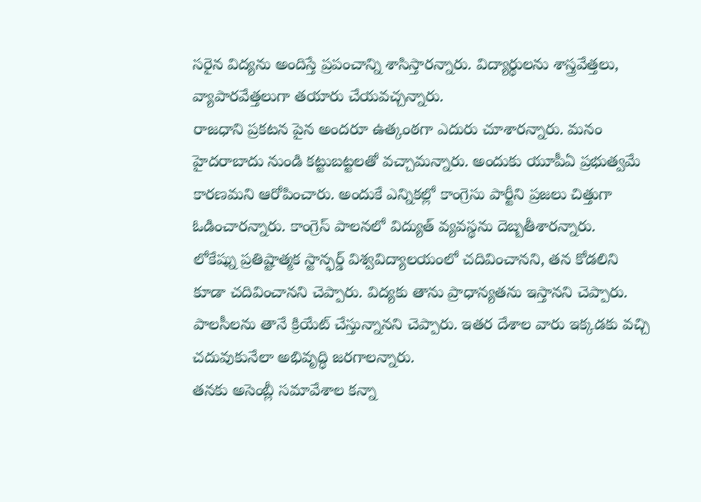సరైన విద్యను అందిస్తే ప్రపంచాన్ని శాసిస్తారన్నారు. విద్యార్థులను శాస్త్రవేత్తలు, వ్యాపారవేత్తలుగా తయారు చేయవచ్చన్నారు.
రాజధాని ప్రకటన పైన అందరూ ఉత్కంఠగా ఎదురు చూశారన్నారు. మనం హైదరాబాదు నుండి కట్టుబట్టలతో వచ్చామన్నారు. అందుకు యూపీఏ ప్రభుత్వమే కారణమని ఆరోపించారు. అందుకే ఎన్నికల్లో కాంగ్రెసు పార్టీని ప్రజలు చిత్తుగా ఓడించారన్నారు. కాంగ్రెస్ పాలనలో విద్యుత్ వ్యవస్థను దెబ్బతీశారన్నారు.
లోకేష్ను ప్రతిష్టాత్మక స్టాన్ఫర్డ్ విశ్వవిద్యాలయంలో చదివించానని, తన కోడలిని కూడా చదివించానని చెప్పారు. విద్యకు తాను ప్రాధాన్యతను ఇస్తానని చెప్పారు. పాలసీలను తానే క్రియేట్ చేస్తున్నానని చెప్పారు. ఇతర దేశాల వారు ఇక్కడకు వచ్చి చదువుకునేలా అభివృద్ధి జరగాలన్నారు.
తనకు అసెంబ్లీ సమావేశాల కన్నా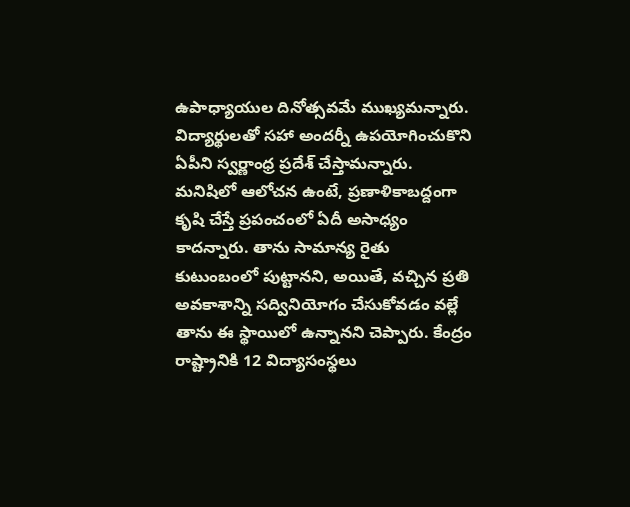ఉపాధ్యాయుల దినోత్సవమే ముఖ్యమన్నారు. విద్యార్థులతో సహా అందర్నీ ఉపయోగించుకొని ఏపీని స్వర్ణాంధ్ర ప్రదేశ్ చేస్తామన్నారు. మనిషిలో ఆలోచన ఉంటే, ప్రణాళికాబద్దంగా కృషి చేస్తే ప్రపంచంలో ఏదీ అసాధ్యం కాదన్నారు. తాను సామాన్య రైతు కుటుంబంలో పుట్టానని, అయితే, వచ్చిన ప్రతి అవకాశాన్ని సద్వినియోగం చేసుకోవడం వల్లే తాను ఈ స్థాయిలో ఉన్నానని చెప్పారు. కేంద్రం రాష్ట్రానికి 12 విద్యాసంస్థలు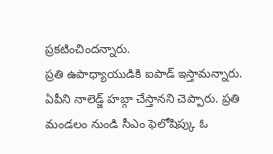ప్రకటించిందన్నారు.
ప్రతి ఉపాధ్యాయుడికి ఐపాడ్ ఇస్తామన్నారు. ఏపీని నాలెడ్జ్ హబ్గా చేస్తానని చెప్పారు. ప్రతి మండలం నుండి సీఎం ఫెలోషిప్కు ఓ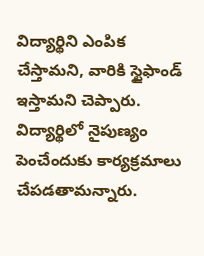విద్యార్థిని ఎంపిక చేస్తామని, వారికి స్టైఫాండ్ ఇస్తామని చెప్పారు. విద్యార్థిలో నైపుణ్యం పెంచేందుకు కార్యక్రమాలు చేపడతామన్నారు.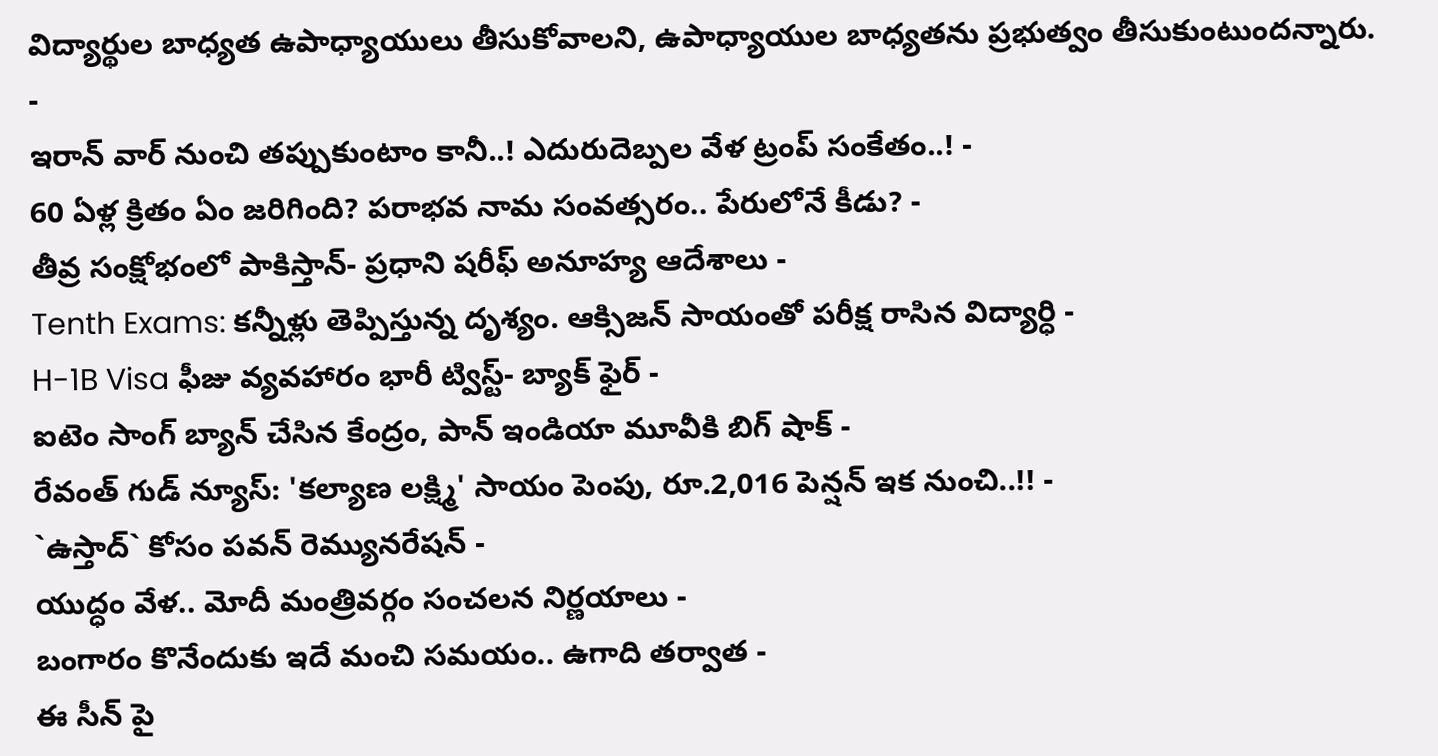విద్యార్థుల బాధ్యత ఉపాధ్యాయులు తీసుకోవాలని, ఉపాధ్యాయుల బాధ్యతను ప్రభుత్వం తీసుకుంటుందన్నారు.
-
ఇరాన్ వార్ నుంచి తప్పుకుంటాం కానీ..! ఎదురుదెబ్పల వేళ ట్రంప్ సంకేతం..! -
60 ఏళ్ల క్రితం ఏం జరిగింది? పరాభవ నామ సంవత్సరం.. పేరులోనే కీడు? -
తీవ్ర సంక్షోభంలో పాకిస్తాన్- ప్రధాని షరీఫ్ అనూహ్య ఆదేశాలు -
Tenth Exams: కన్నీళ్లు తెప్పిస్తున్న దృశ్యం. ఆక్సిజన్ సాయంతో పరీక్ష రాసిన విద్యార్ధి -
H-1B Visa ఫీజు వ్యవహారం భారీ ట్విస్ట్- బ్యాక్ ఫైర్ -
ఐటెం సాంగ్ బ్యాన్ చేసిన కేంద్రం, పాన్ ఇండియా మూవీకి బిగ్ షాక్ -
రేవంత్ గుడ్ న్యూస్: 'కల్యాణ లక్ష్మి' సాయం పెంపు, రూ.2,016 పెన్షన్ ఇక నుంచి..!! -
`ఉస్తాద్` కోసం పవన్ రెమ్యునరేషన్ -
యుద్ధం వేళ.. మోదీ మంత్రివర్గం సంచలన నిర్ణయాలు -
బంగారం కొనేందుకు ఇదే మంచి సమయం.. ఉగాది తర్వాత -
ఈ సీన్ పై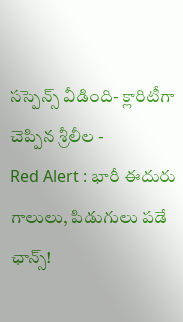సస్పెన్స్ వీడింది- క్లారిటీగా చెప్పిన శ్రీలీల -
Red Alert : భారీ ఈదురు గాలులు, పిడుగులు పడే ఛాన్స్!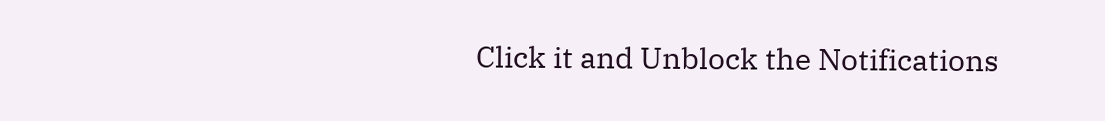Click it and Unblock the Notifications